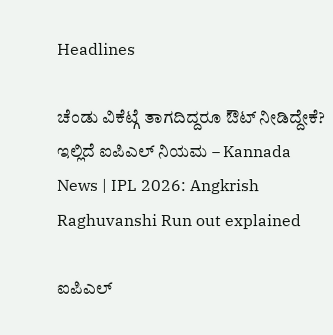Headlines

ಚೆಂಡು ವಿಕೆಟ್ಗೆ ತಾಗದಿದ್ದರೂ ಔಟ್ ನೀಡಿದ್ದೇಕೆ? ಇಲ್ಲಿದೆ ಐಪಿಎಲ್ ನಿಯಮ – Kannada News | IPL 2026: Angkrish Raghuvanshi Run out explained

ಐಪಿಎಲ್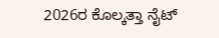2026ರ ಕೊಲ್ಕತ್ತಾ ನೈಟ್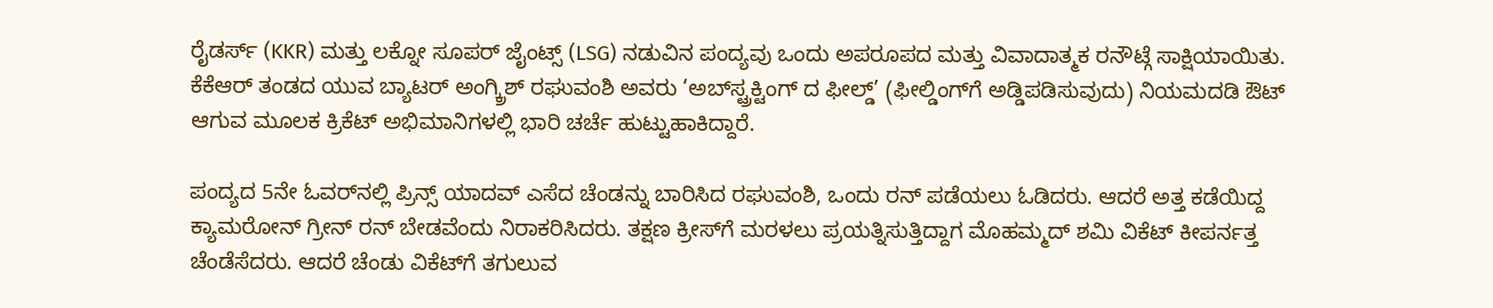ರೈಡರ್ಸ್ (KKR) ಮತ್ತು ಲಕ್ನೋ ಸೂಪರ್ ಜೈಂಟ್ಸ್ (LSG) ನಡುವಿನ ಪಂದ್ಯವು ಒಂದು ಅಪರೂಪದ ಮತ್ತು ವಿವಾದಾತ್ಮಕ ರನೌಟ್ಗೆ ಸಾಕ್ಷಿಯಾಯಿತು. ಕೆಕೆಆರ್ ತಂಡದ ಯುವ ಬ್ಯಾಟರ್ ಅಂಗ್ಕ್ರಿಶ್ ರಘುವಂಶಿ ಅವರು ‘ಅಬ್‌ಸ್ಟ್ರಕ್ಟಿಂಗ್ ದ ಫೀಲ್ಡ್’ (ಫೀಲ್ಡಿಂಗ್‌ಗೆ ಅಡ್ಡಿಪಡಿಸುವುದು) ನಿಯಮದಡಿ ಔಟ್ ಆಗುವ ಮೂಲಕ ಕ್ರಿಕೆಟ್ ಅಭಿಮಾನಿಗಳಲ್ಲಿ ಭಾರಿ ಚರ್ಚೆ ಹುಟ್ಟುಹಾಕಿದ್ದಾರೆ.

ಪಂದ್ಯದ 5ನೇ ಓವರ್‌ನಲ್ಲಿ ಪ್ರಿನ್ಸ್ ಯಾದವ್ ಎಸೆದ ಚೆಂಡನ್ನು ಬಾರಿಸಿದ ರಘುವಂಶಿ, ಒಂದು ರನ್ ಪಡೆಯಲು ಓಡಿದರು. ಆದರೆ ಅತ್ತ ಕಡೆಯಿದ್ದ ಕ್ಯಾಮರೋನ್ ಗ್ರೀನ್ ರನ್ ಬೇಡವೆಂದು ನಿರಾಕರಿಸಿದರು. ತಕ್ಷಣ ಕ್ರೀಸ್‌ಗೆ ಮರಳಲು ಪ್ರಯತ್ನಿಸುತ್ತಿದ್ದಾಗ ಮೊಹಮ್ಮದ್ ಶಮಿ ವಿಕೆಟ್ ಕೀಪರ್ನತ್ತ ಚೆಂಡೆಸೆದರು. ಆದರೆ ಚೆಂಡು ವಿಕೆಟ್‌ಗೆ ತಗುಲುವ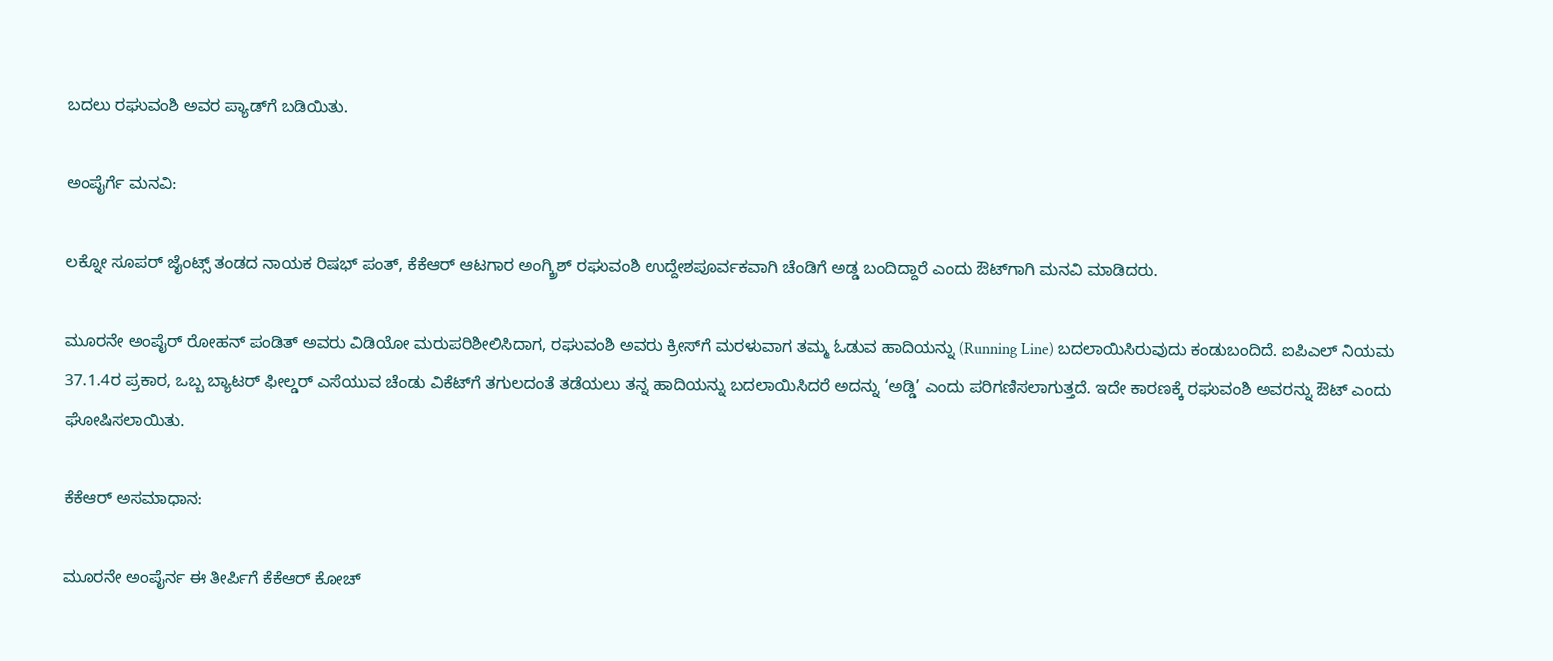ಬದಲು ರಘುವಂಶಿ ಅವರ ಪ್ಯಾಡ್‌ಗೆ ಬಡಿಯಿತು.

ಅಂಪೈರ್ಗೆ ಮನವಿ:

ಲಕ್ನೋ ಸೂಪರ್ ಜೈಂಟ್ಸ್ ತಂಡದ ನಾಯಕ ರಿಷಭ್ ಪಂತ್, ಕೆಕೆಆರ್ ಆಟಗಾರ ಅಂಗ್ಕ್ರಿಶ್ ರಘುವಂಶಿ ಉದ್ದೇಶಪೂರ್ವಕವಾಗಿ ಚೆಂಡಿಗೆ ಅಡ್ಡ ಬಂದಿದ್ದಾರೆ ಎಂದು ಔಟ್‌ಗಾಗಿ ಮನವಿ ಮಾಡಿದರು.

ಮೂರನೇ ಅಂಪೈರ್ ರೋಹನ್ ಪಂಡಿತ್ ಅವರು ವಿಡಿಯೋ ಮರುಪರಿಶೀಲಿಸಿದಾಗ, ರಘುವಂಶಿ ಅವರು ಕ್ರೀಸ್‌ಗೆ ಮರಳುವಾಗ ತಮ್ಮ ಓಡುವ ಹಾದಿಯನ್ನು (Running Line) ಬದಲಾಯಿಸಿರುವುದು ಕಂಡುಬಂದಿದೆ. ಐಪಿಎಲ್ ನಿಯಮ 37.1.4ರ ಪ್ರಕಾರ, ಒಬ್ಬ ಬ್ಯಾಟರ್ ಫೀಲ್ಡರ್ ಎಸೆಯುವ ಚೆಂಡು ವಿಕೆಟ್‌ಗೆ ತಗುಲದಂತೆ ತಡೆಯಲು ತನ್ನ ಹಾದಿಯನ್ನು ಬದಲಾಯಿಸಿದರೆ ಅದನ್ನು ‘ಅಡ್ಡಿ’ ಎಂದು ಪರಿಗಣಿಸಲಾಗುತ್ತದೆ. ಇದೇ ಕಾರಣಕ್ಕೆ ರಘುವಂಶಿ ಅವರನ್ನು ಔಟ್ ಎಂದು ಘೋಷಿಸಲಾಯಿತು.

ಕೆಕೆಆರ್ ಅಸಮಾಧಾನ:

ಮೂರನೇ ಅಂಪೈರ್ನ ಈ ತೀರ್ಪಿಗೆ ಕೆಕೆಆರ್ ಕೋಚ್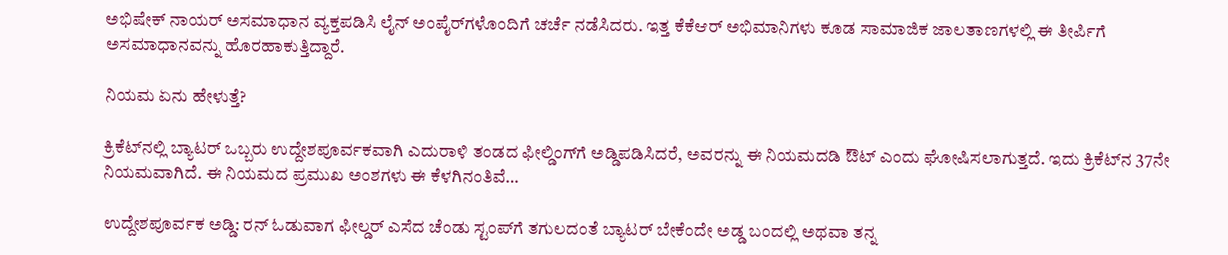ಅಭಿಷೇಕ್ ನಾಯರ್ ಅಸಮಾಧಾನ ವ್ಯಕ್ತಪಡಿಸಿ ಲೈನ್ ಅಂಪೈರ್‌ಗಳೊಂದಿಗೆ ಚರ್ಚೆ ನಡೆಸಿದರು. ಇತ್ತ ಕೆಕೆಆರ್ ಅಭಿಮಾನಿಗಳು ಕೂಡ ಸಾಮಾಜಿಕ ಜಾಲತಾಣಗಳಲ್ಲಿ ಈ ತೀರ್ಪಿಗೆ ಅಸಮಾಧಾನವನ್ನು ಹೊರಹಾಕುತ್ತಿದ್ದಾರೆ.

ನಿಯಮ ಏನು ಹೇಳುತ್ತೆ?

ಕ್ರಿಕೆಟ್‌ನಲ್ಲಿ ಬ್ಯಾಟರ್ ಒಬ್ಬರು ಉದ್ದೇಶಪೂರ್ವಕವಾಗಿ ಎದುರಾಳಿ ತಂಡದ ಫೀಲ್ಡಿಂಗ್‌ಗೆ ಅಡ್ಡಿಪಡಿಸಿದರೆ, ಅವರನ್ನು ಈ ನಿಯಮದಡಿ ಔಟ್ ಎಂದು ಘೋಷಿಸಲಾಗುತ್ತದೆ. ಇದು ಕ್ರಿಕೆಟ್‌ನ 37ನೇ ನಿಯಮವಾಗಿದೆ. ಈ ನಿಯಮದ ಪ್ರಮುಖ ಅಂಶಗಳು ಈ ಕೆಳಗಿನಂತಿವೆ…

ಉದ್ದೇಶಪೂರ್ವಕ ಅಡ್ಡಿ: ರನ್ ಓಡುವಾಗ ಫೀಲ್ಡರ್ ಎಸೆದ ಚೆಂಡು ಸ್ಟಂಪ್‌ಗೆ ತಗುಲದಂತೆ ಬ್ಯಾಟರ್ ಬೇಕೆಂದೇ ಅಡ್ಡ ಬಂದಲ್ಲಿ ಅಥವಾ ತನ್ನ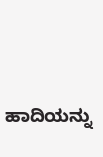ಹಾದಿಯನ್ನು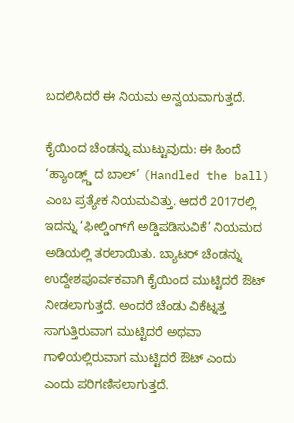ಬದಲಿಸಿದರೆ ಈ ನಿಯಮ ಅನ್ವಯವಾಗುತ್ತದೆ.

ಕೈಯಿಂದ ಚೆಂಡನ್ನು ಮುಟ್ಟುವುದು: ಈ ಹಿಂದೆ ‘ಹ್ಯಾಂಡ್ಲ್ಡ್ ದ ಬಾಲ್’ (Handled the ball) ಎಂಬ ಪ್ರತ್ಯೇಕ ನಿಯಮವಿತ್ತು. ಆದರೆ 2017ರಲ್ಲಿ ಇದನ್ನು ‘ಫೀಲ್ಡಿಂಗ್‌ಗೆ ಅಡ್ಡಿಪಡಿಸುವಿಕೆ’ ನಿಯಮದ ಅಡಿಯಲ್ಲಿ ತರಲಾಯಿತು. ಬ್ಯಾಟರ್ ಚೆಂಡನ್ನು ಉದ್ದೇಶಪೂರ್ವಕವಾಗಿ ಕೈಯಿಂದ ಮುಟ್ಟಿದರೆ ಔಟ್ ನೀಡಲಾಗುತ್ತದೆ. ಅಂದರೆ ಚೆಂಡು ವಿಕೆಟ್ನತ್ತ ಸಾಗುತ್ತಿರುವಾಗ ಮುಟ್ಟಿದರೆ ಅಥವಾ ಗಾಳಿಯಲ್ಲಿರುವಾಗ ಮುಟ್ಟಿದರೆ ಔಟ್ ಎಂದು ಎಂದು ಪರಿಗಣಿಸಲಾಗುತ್ತದೆ.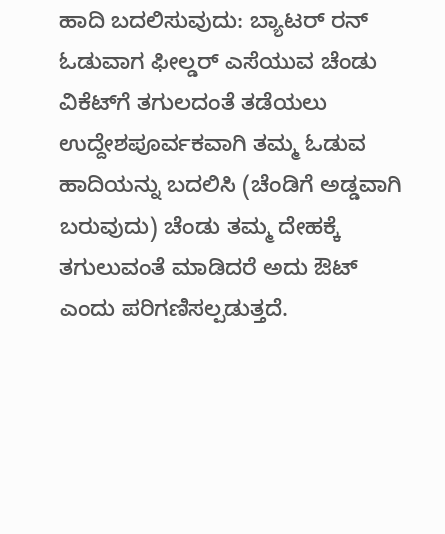ಹಾದಿ ಬದಲಿಸುವುದು: ಬ್ಯಾಟರ್ ರನ್ ಓಡುವಾಗ ಫೀಲ್ಡರ್ ಎಸೆಯುವ ಚೆಂಡು ವಿಕೆಟ್‌ಗೆ ತಗುಲದಂತೆ ತಡೆಯಲು ಉದ್ದೇಶಪೂರ್ವಕವಾಗಿ ತಮ್ಮ ಓಡುವ ಹಾದಿಯನ್ನು ಬದಲಿಸಿ (ಚೆಂಡಿಗೆ ಅಡ್ಡವಾಗಿ ಬರುವುದು) ಚೆಂಡು ತಮ್ಮ ದೇಹಕ್ಕೆ ತಗುಲುವಂತೆ ಮಾಡಿದರೆ ಅದು ಔಟ್ ಎಂದು ಪರಿಗಣಿಸಲ್ಪಡುತ್ತದೆ.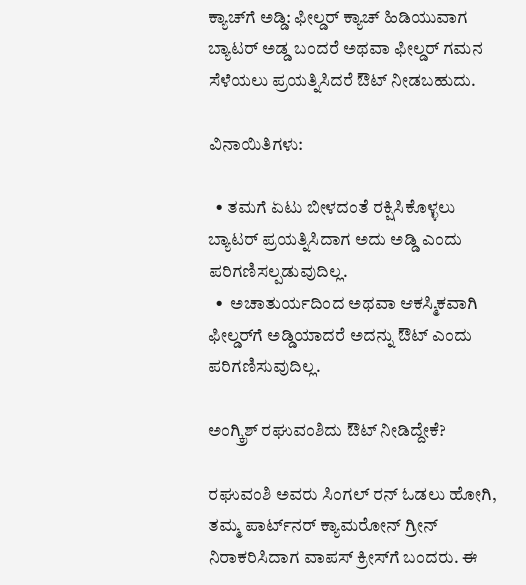ಕ್ಯಾಚ್‌ಗೆ ಅಡ್ಡಿ: ಫೀಲ್ಡರ್ ಕ್ಯಾಚ್ ಹಿಡಿಯುವಾಗ ಬ್ಯಾಟರ್ ಅಡ್ಡ ಬಂದರೆ ಅಥವಾ ಫೀಲ್ಡರ್ ಗಮನ ಸೆಳೆಯಲು ಪ್ರಯತ್ನಿಸಿದರೆ ಔಟ್ ನೀಡಬಹುದು.

ವಿನಾಯಿತಿಗಳು:

  • ತಮಗೆ ಏಟು ಬೀಳದಂತೆ ರಕ್ಷಿಸಿಕೊಳ್ಳಲು ಬ್ಯಾಟರ್ ಪ್ರಯತ್ನಿಸಿದಾಗ ಅದು ಅಡ್ಡಿ ಎಂದು ಪರಿಗಣಿಸಲ್ಪಡುವುದಿಲ್ಲ.
  •  ಅಚಾತುರ್ಯದಿಂದ ಅಥವಾ ಆಕಸ್ಮಿಕವಾಗಿ ಫೀಲ್ಡರ್‌ಗೆ ಅಡ್ಡಿಯಾದರೆ ಅದನ್ನು ಔಟ್ ಎಂದು ಪರಿಗಣಿಸುವುದಿಲ್ಲ.

ಅಂಗ್ಕ್ರಿಶ್ ರಘುವಂಶಿದು ಔಟ್ ನೀಡಿದ್ದೇಕೆ?

ರಘುವಂಶಿ ಅವರು ಸಿಂಗಲ್ ರನ್ ಓಡಲು ಹೋಗಿ, ತಮ್ಮ ಪಾರ್ಟ್‌ನರ್ ಕ್ಯಾಮರೋನ್ ಗ್ರೀನ್ ನಿರಾಕರಿಸಿದಾಗ ವಾಪಸ್ ಕ್ರೀಸ್‌ಗೆ ಬಂದರು. ಈ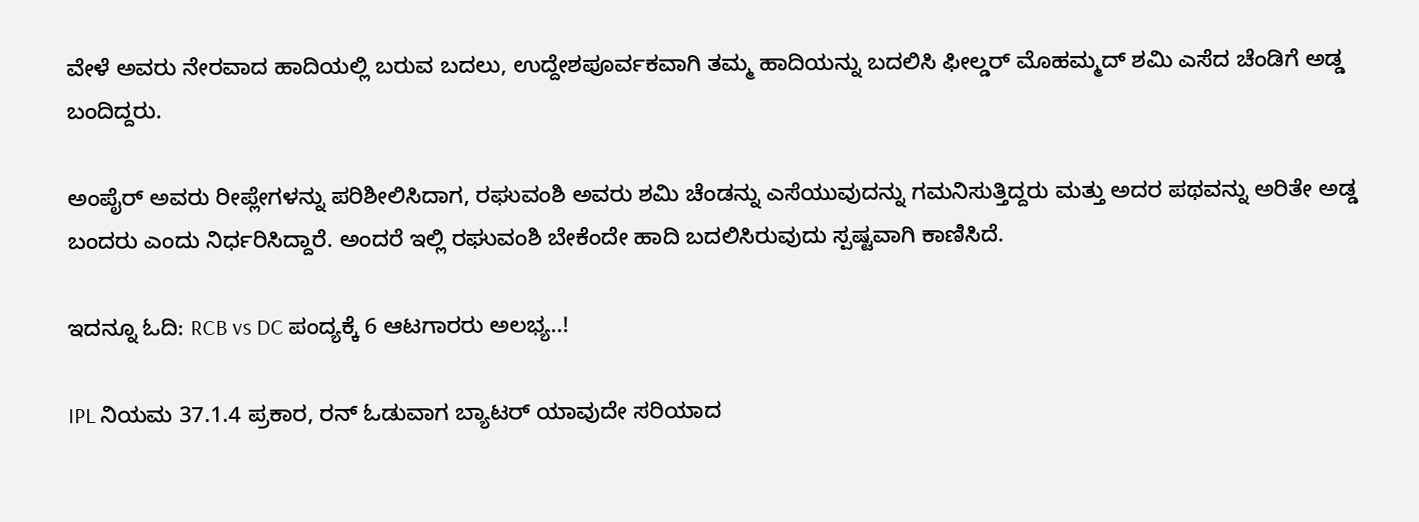ವೇಳೆ ಅವರು ನೇರವಾದ ಹಾದಿಯಲ್ಲಿ ಬರುವ ಬದಲು, ಉದ್ದೇಶಪೂರ್ವಕವಾಗಿ ತಮ್ಮ ಹಾದಿಯನ್ನು ಬದಲಿಸಿ ಫೀಲ್ಡರ್ ಮೊಹಮ್ಮದ್ ಶಮಿ ಎಸೆದ ಚೆಂಡಿಗೆ ಅಡ್ಡ ಬಂದಿದ್ದರು.

ಅಂಪೈರ್ ಅವರು ರೀಪ್ಲೇಗಳನ್ನು ಪರಿಶೀಲಿಸಿದಾಗ, ರಘುವಂಶಿ ಅವರು ಶಮಿ ಚೆಂಡನ್ನು ಎಸೆಯುವುದನ್ನು ಗಮನಿಸುತ್ತಿದ್ದರು ಮತ್ತು ಅದರ ಪಥವನ್ನು ಅರಿತೇ ಅಡ್ಡ ಬಂದರು ಎಂದು ನಿರ್ಧರಿಸಿದ್ದಾರೆ. ಅಂದರೆ ಇಲ್ಲಿ ರಘುವಂಶಿ ಬೇಕೆಂದೇ ಹಾದಿ ಬದಲಿಸಿರುವುದು ಸ್ಪಷ್ಟವಾಗಿ ಕಾಣಿಸಿದೆ.

ಇದನ್ನೂ ಓದಿ: RCB vs DC ಪಂದ್ಯಕ್ಕೆ 6 ಆಟಗಾರರು ಅಲಭ್ಯ..!

IPL ನಿಯಮ 37.1.4 ಪ್ರಕಾರ, ರನ್ ಓಡುವಾಗ ಬ್ಯಾಟರ್ ಯಾವುದೇ ಸರಿಯಾದ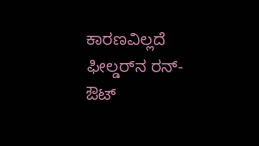ಕಾರಣವಿಲ್ಲದೆ ಫೀಲ್ಡರ್‌ನ ರನ್-ಔಟ್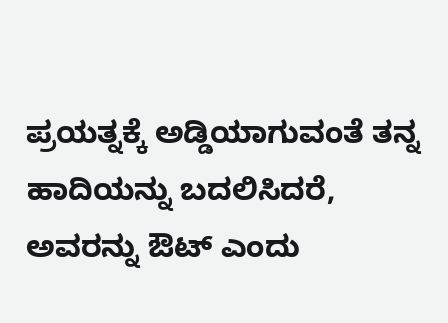ಪ್ರಯತ್ನಕ್ಕೆ ಅಡ್ಡಿಯಾಗುವಂತೆ ತನ್ನ ಹಾದಿಯನ್ನು ಬದಲಿಸಿದರೆ, ಅವರನ್ನು ಔಟ್ ಎಂದು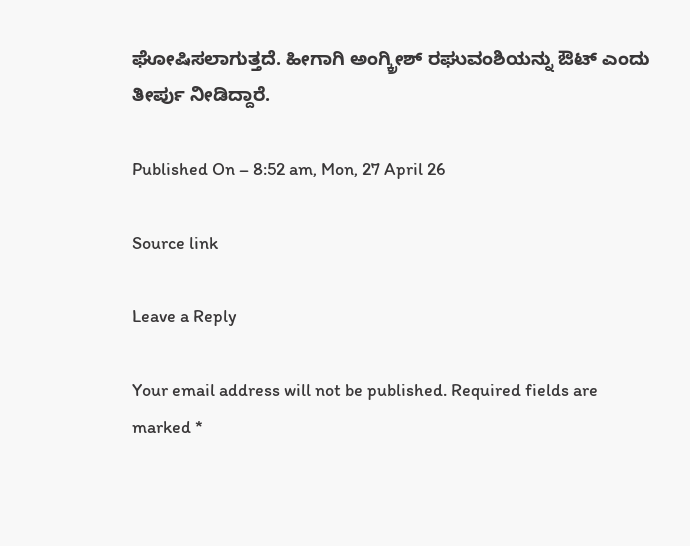ಘೋಷಿಸಲಾಗುತ್ತದೆ. ಹೀಗಾಗಿ ಅಂಗ್ಕ್ರೀಶ್ ರಘುವಂಶಿಯನ್ನು ಔಟ್ ಎಂದು ತೀರ್ಪು ನೀಡಿದ್ದಾರೆ.

Published On – 8:52 am, Mon, 27 April 26

Source link

Leave a Reply

Your email address will not be published. Required fields are marked *